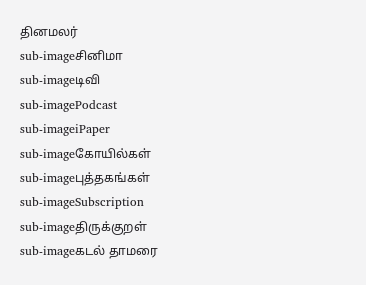தினமலர்
sub-imageசினிமா
sub-imageடிவி
sub-imagePodcast
sub-imageiPaper
sub-imageகோயில்கள்
sub-imageபுத்தகங்கள்
sub-imageSubscription
sub-imageதிருக்குறள்
sub-imageகடல் தாமரை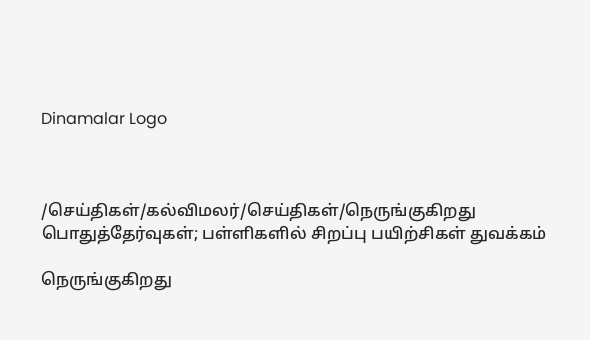Dinamalar Logo



/செய்திகள்/கல்விமலர்/செய்திகள்/நெருங்குகிறது பொதுத்தேர்வுகள்; பள்ளிகளில் சிறப்பு பயிற்சிகள் துவக்கம்

நெருங்குகிறது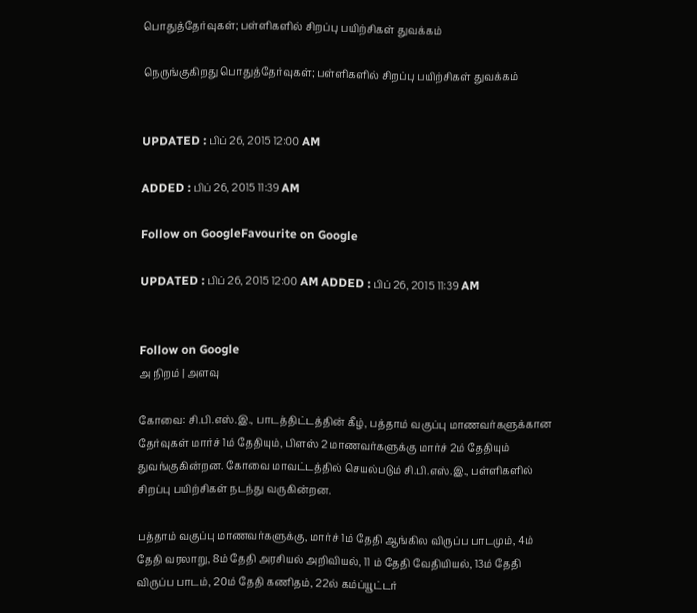பொதுத்தேர்வுகள்; பள்ளிகளில் சிறப்பு பயிற்சிகள் துவக்கம்

நெருங்குகிறது பொதுத்தேர்வுகள்; பள்ளிகளில் சிறப்பு பயிற்சிகள் துவக்கம்


UPDATED : பிப் 26, 2015 12:00 AM

ADDED : பிப் 26, 2015 11:39 AM

Follow on GoogleFavourite on Google

UPDATED : பிப் 26, 2015 12:00 AM ADDED : பிப் 26, 2015 11:39 AM


Follow on Google
அ நிறம் | அளவு

கோவை: சி.பி.எஸ்.இ., பாடத்திட்டத்தின் கீழ், பத்தாம் வகுப்பு மாணவர்களுக்கான தேர்வுகள் மார்ச் 1ம் தேதியும், பிளஸ் 2 மாணவர்களுக்கு மார்ச் 2ம் தேதியும் துவங்குகின்றன. கோவை மாவட்டத்தில் செயல்படும் சி.பி.எஸ்.இ., பள்ளிகளில் சிறப்பு பயிற்சிகள் நடந்து வருகின்றன.

பத்தாம் வகுப்பு மாணவர்களுக்கு, மார்ச் 1ம் தேதி ஆங்கில விருப்ப பாடமும், 4ம் தேதி வரலாறு, 8ம் தேதி அரசியல் அறிவியல், 11 ம் தேதி வேதியியல், 13ம் தேதி விருப்ப பாடம், 20ம் தேதி கணிதம், 22ல் கம்ப்யூட்டர்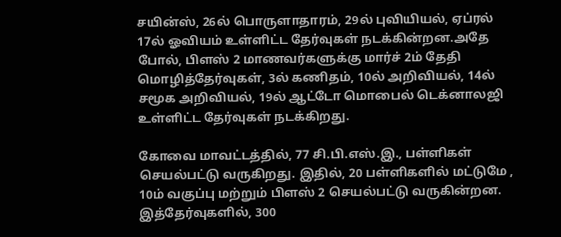சயின்ஸ், 26ல் பொருளாதாரம், 29ல் புவியியல், ஏப்ரல் 17ல் ஓவியம் உள்ளிட்ட தேர்வுகள் நடக்கின்றன.அதே போல், பிளஸ் 2 மாணவர்களுக்கு மார்ச் 2ம் தேதி மொழித்தேர்வுகள், 3ல் கணிதம், 10ல் அறிவியல், 14ல் சமூக அறிவியல், 19ல் ஆட்டோ மொபைல் டெக்னாலஜி உள்ளிட்ட தேர்வுகள் நடக்கிறது.

கோவை மாவட்டத்தில், 77 சி.பி.எஸ்.இ., பள்ளிகள் செயல்பட்டு வருகிறது. இதில், 20 பள்ளிகளில் மட்டுமே , 10ம் வகுப்பு மற்றும் பிளஸ் 2 செயல்பட்டு வருகின்றன. இத்தேர்வுகளில், 300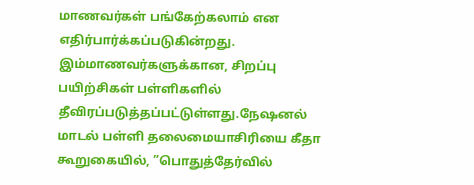மாணவர்கள் பங்கேற்கலாம் என எதிர்பார்க்கப்படுகின்றது. இம்மாணவர்களுக்கான, சிறப்பு பயிற்சிகள் பள்ளிகளில் தீவிரப்படுத்தப்பட்டுள்ளது.நேஷனல் மாடல் பள்ளி தலைமையாசிரியை கீதா கூறுகையில், ”பொதுத்தேர்வில்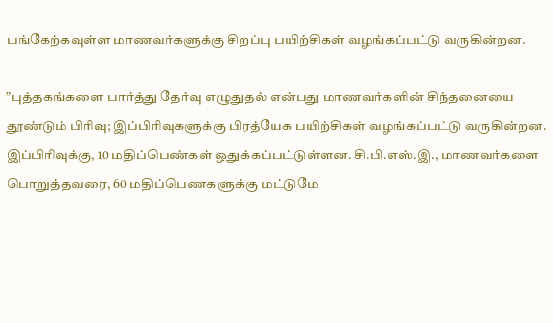பங்கேற்கவுள்ள மாணவர்களுக்கு சிறப்பு பயிற்சிகள் வழங்கப்பட்டு வருகின்றன.

”புத்தகங்களை பார்த்து தேர்வு எழுதுதல் என்பது மாணவர்களின் சிந்தனையை தூண்டும் பிரிவு; இப்பிரிவுகளுக்கு பிரத்யேக பயிற்சிகள் வழங்கப்பட்டு வருகின்றன. இப்பிரிவுக்கு, 10 மதிப்பெண்கள் ஒதுக்கப்பட்டுள்ளன. சி.பி.எஸ்.இ., மாணவர்களை பொறுத்தவரை, 60 மதிப்பெணகளுக்கு மட்டுமே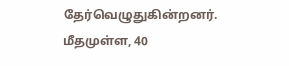தேர்வெழுதுகின்றனர். மீதமுள்ள, 40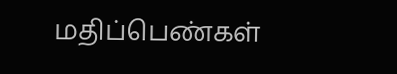மதிப்பெண்கள்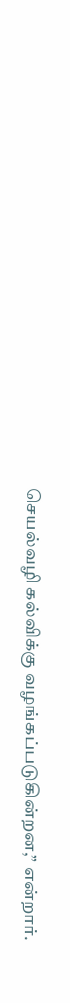செயல்வழி கல்விக்கு வழங்கப்படுகின்றன,” என்றார்.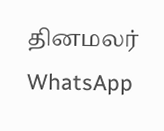தினமலர் WhatsApp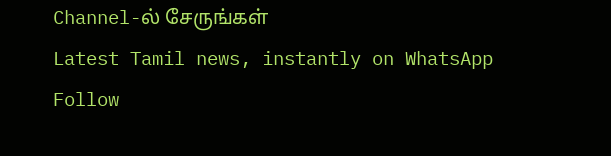Channel-ல் சேருங்கள்
Latest Tamil news, instantly on WhatsApp
Follow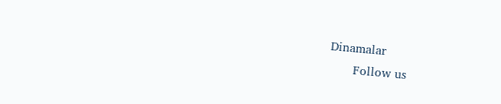Dinamalar
      Follow us